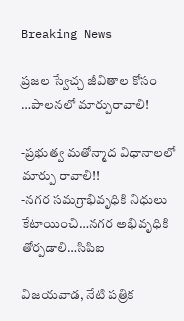Breaking News

ప్రజల స్వేచ్చ జీవితాల కోసం …పాలనలో మార్పురావాలి!

-ప్రభుత్వ మతోన్మాద విధానాలలో మార్పు రావాలి!!
-నగర సమగ్రాభివృధికి నిధులు కేటాయించి…నగర అభివృధికి తోర్పడాలి…సిపిఐ

విజయవాడ, నేటి పత్రిక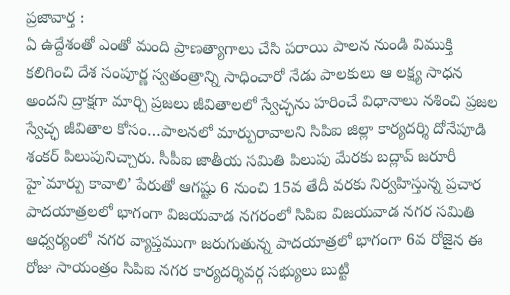ప్రజావార్త :
ఏ ఉద్దేశంతో ఎంతో మంది ప్రాణత్యాగాలు చేసి పరాయి పాలన నుండి విముక్తి కలిగించి దేశ సంపూర్ణ స్వతంత్రాన్ని సాధించారో నేడు పాలకులు ఆ లక్ష్య సాధన అందని ద్రాక్షగా మార్చి ప్రజలు జీవితాలలో స్వేచ్ఛను హరించే విధానాలు నశించి ప్రజల స్వేచ్ఛ జీవితాల కోసం…పాలనలో మార్పురావాలని సిపిఐ జిల్లా కార్యదర్శి దోనేపూడి శంకర్ పిలుపునిచ్చారు. సీపీఐ జాతీయ సమితి పిలుపు మేరకు బద్లావ్ జరూరీ హై`మార్పు కావాలి’ పేరుతో ఆగష్టు 6 నుంచి 15వ తేదీ వరకు నిర్వహిస్తున్న ప్రచార పాదయాత్రలలో భాగంగా విజయవాడ నగరంలో సిపిఐ విజయవాడ నగర సమితి ఆధ్వర్యంలో నగర వ్యాప్తముగా జరుగుతున్న పాదయాత్రలో భాగంగా 6వ రోజైన ఈ రోజు సాయంత్రం సిపిఐ నగర కార్యదర్శివర్గ సభ్యులు బుట్టి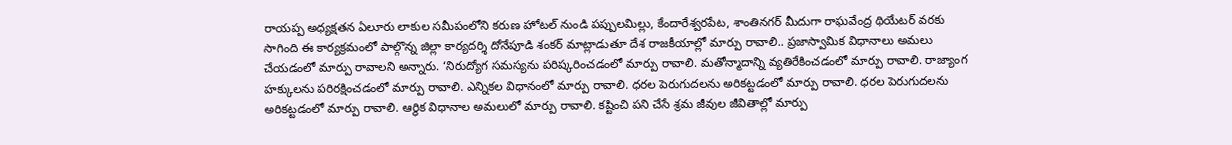రాయప్ప అధ్యక్షతన ఏలూరు లాకుల సమీపంలోని కరుణ హోటల్ నుండి పప్పులమిల్లు, కేందారేశ్వరపేట, శాంతినగర్ మీదుగా రాఘవేంద్ర థియేటర్ వరకు సాగింది ఈ కార్యక్రమంలో పాల్గొన్న జిల్లా కార్యదర్శి దోనేపూడి శంకర్ మాట్లాడుతూ దేశ రాజకీయాల్లో మార్పు రావాలి.. ప్రజాస్వామిక విధానాలు అమలు చేయడంలో మార్పు రావాలని అన్నారు. ‘నిరుద్యోగ సమస్యను పరిష్కరించడంలో మార్పు రావాలి. మతోన్మాదాన్ని వ్యతిరేకించడంలో మార్పు రావాలి. రాజ్యాంగ హక్కులను పరిరక్షించడంలో మార్పు రావాలి. ఎన్నికల విధానంలో మార్పు రావాలి. ధరల పెరుగుదలను అరికట్టడంలో మార్పు రావాలి. ధరల పెరుగుదలను అరికట్టడంలో మార్పు రావాలి. ఆర్థిక విధానాల అమలులో మార్పు రావాలి. కష్టించి పని చేసే శ్రమ జీవుల జీవితాల్లో మార్పు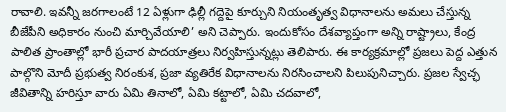రావాలి. ఇవన్నీ జరగాలంటే 12 ఏళ్లుగా ఢిల్లీ గద్దెపై కూర్చుని నియంతృత్వ విధానాలను అమలు చేస్తున్న బీజేపీని అధికారం నుంచి మార్చివేయాలి’ అని చెప్పారు. ఇందుకోసం దేశవ్యాప్తంగా అన్ని రాష్ట్రాలు, కేంద్ర పాలిత ప్రాంతాల్లో భారీ ప్రచార పాదయాత్రలు నిర్వహిస్తున్నట్లు తెలిపారు. ఈ కార్యక్రమాల్లో ప్రజలు పెద్ద ఎత్తున పాల్గొని మోదీ ప్రభుత్వ నిరంకుశ, ప్రజా వ్యతిరేక విధానాలను నిరసించాలని పిలుపునిచ్చారు. ప్రజల స్వేచ్ఛ జీవితాన్ని హరిస్తూ వారు ఏమి తినాలో, ఏమి కట్టాలో, ఏమి చదవాలో,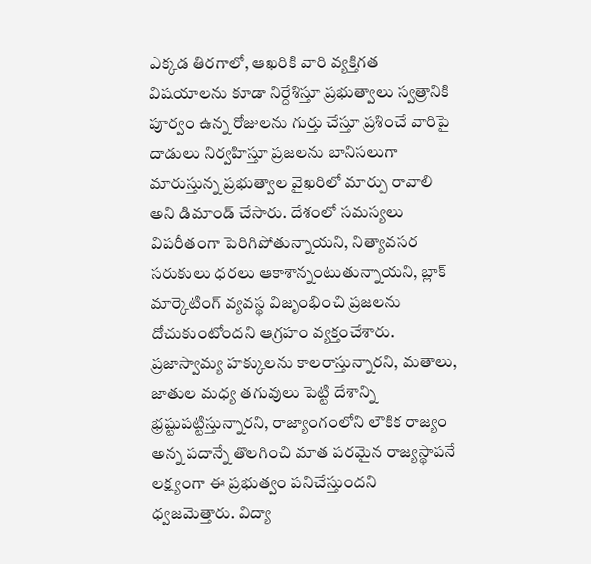ఎక్కడ తిరగాలో, ఆఖరికి వారి వ్యక్తిగత విషయాలను కూడా నిర్దేశిస్తూ ప్రభుత్వాలు స్వత్రానికి పూర్వం ఉన్న రోజులను గుర్తు చేస్తూ ప్రశించే వారిపై దాడులు నిర్వహిస్తూ ప్రజలను బానిసలుగా మారుస్తున్న ప్రభుత్వాల వైఖరిలో మార్పు రావాలి అని డిమాండ్ చేసారు. దేశంలో సమస్యలు విపరీతంగా పెరిగిపోతున్నాయని, నిత్యావసర సరుకులు ధరలు ఆకాశాన్నంటుతున్నాయని, బ్లాక్ మార్కెటింగ్ వ్యవస్థ విజృంభించి ప్రజలను దోచుకుంటోందని ఆగ్రహం వ్యక్తంచేశారు. ప్రజాస్వామ్య హక్కులను కాలరాస్తున్నారని, మతాలు, జాతుల మధ్య తగువులు పెట్టి దేశాన్ని భ్రష్టుపట్టిస్తున్నారని, రాజ్యాంగంలోని లౌకిక రాజ్యం అన్న పదాన్నే తొలగించి మాత పరమైన రాజ్యస్థాపనే లక్ష్యంగా ఈ ప్రభుత్వం పనిచేస్తుందని ధ్వజమెత్తారు. విద్యా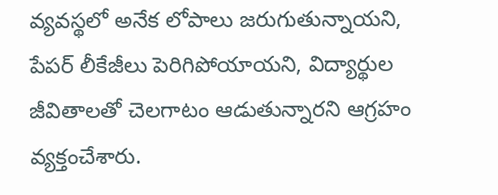వ్యవస్థలో అనేక లోపాలు జరుగుతున్నాయని, పేపర్ లీకేజీలు పెరిగిపోయాయని, విద్యార్థుల జీవితాలతో చెలగాటం ఆడుతున్నారని ఆగ్రహం వ్యక్తంచేశారు.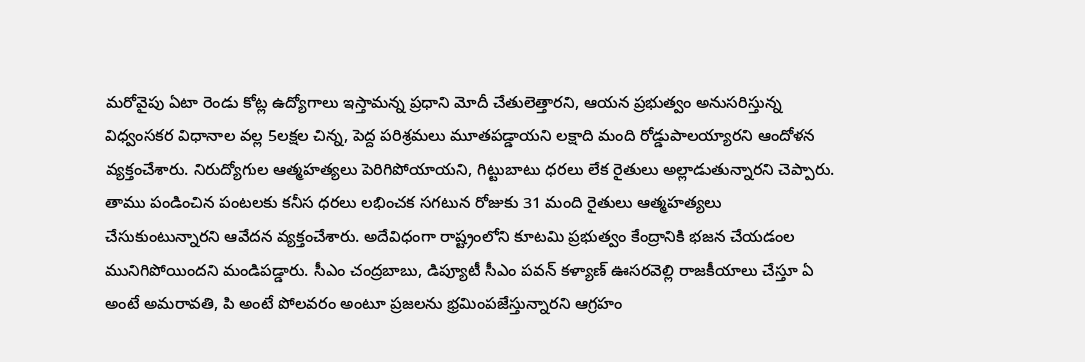మరోవైపు ఏటా రెండు కోట్ల ఉద్యోగాలు ఇస్తామన్న ప్రధాని మోదీ చేతులెత్తారని, ఆయన ప్రభుత్వం అనుసరిస్తున్న విధ్వంసకర విధానాల వల్ల 5లక్షల చిన్న, పెద్ద పరిశ్రమలు మూతపడ్డాయని లక్షాది మంది రోడ్డుపాలయ్యారని ఆందోళన వ్యక్తంచేశారు. నిరుద్యోగుల ఆత్మహత్యలు పెరిగిపోయాయని, గిట్టుబాటు ధరలు లేక రైతులు అల్లాడుతున్నారని చెప్పారు. తాము పండించిన పంటలకు కనీస ధరలు లభించక సగటున రోజుకు 31 మంది రైతులు ఆత్మహత్యలు చేసుకుంటున్నారని ఆవేదన వ్యక్తంచేశారు. అదేవిధంగా రాష్ట్రంలోని కూటమి ప్రభుత్వం కేంద్రానికి భజన చేయడంల మునిగిపోయిందని మండిపడ్డారు. సీఎం చంద్రబాబు, డిప్యూటీ సీఎం పవన్ కళ్యాణ్ ఊసరవెల్లి రాజకీయాలు చేస్తూ ఏ అంటే అమరావతి, పి అంటే పోలవరం అంటూ ప్రజలను భ్రమింపజేస్తున్నారని ఆగ్రహం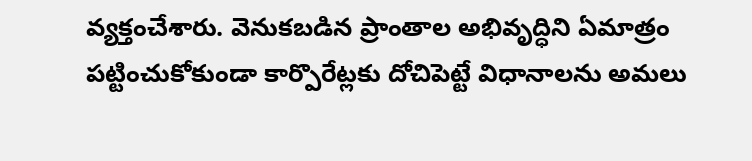వ్యక్తంచేశారు. వెనుకబడిన ప్రాంతాల అభివృద్ధిని ఏమాత్రం పట్టించుకోకుండా కార్పొరేట్లకు దోచిపెట్టే విధానాలను అమలు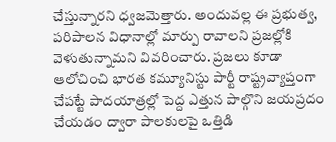చేస్తున్నారని ధ్వజమెత్తారు. అందువల్ల ఈ ప్రభుత్వ, పరిపాలన విధానాల్లో మార్పు రావాలని ప్రజల్లోకి వెళుతున్నామని వివరించారు. ప్రజలు కూడా ఆలోచించి భారత కమ్యూనిస్టు పార్టీ రాష్ట్రవ్యాప్తంగా చేపట్టే పాదయాత్రల్లో పెద్ద ఎత్తున పాల్గొని జయప్రదం చేయడం ద్వారా పాలకులపై ఒత్తిడి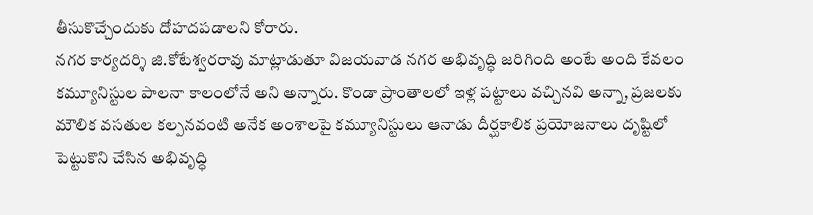తీసుకొచ్చేందుకు దోహదపడాలని కోరారు.
నగర కార్యదర్శి జి.కోటేశ్వరరావు మాట్లాడుతూ విజయవాడ నగర అభివృద్ధి జరిగింది అంటే అంది కేవలం కమ్యూనిస్టుల పాలనా కాలంలోనే అని అన్నారు. కొండా ప్రాంతాలలో ఇళ్ల పట్టాలు వచ్చినవి అన్నా, ప్రజలకు మౌలిక వసతుల కల్పనవంటి అనేక అంశాలపై కమ్యూనిస్టులు ఆనాడు దీర్ఘకాలిక ప్రయోజనాలు దృష్టిలో పెట్టుకొని చేసిన అభివృద్ధి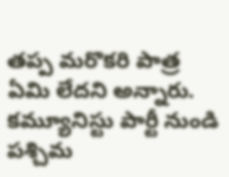తప్ప మరొకరి పాత్ర ఏమి లేదని అన్నారు. కమ్యూనిస్టు పార్టీ నుండి పశ్చిమ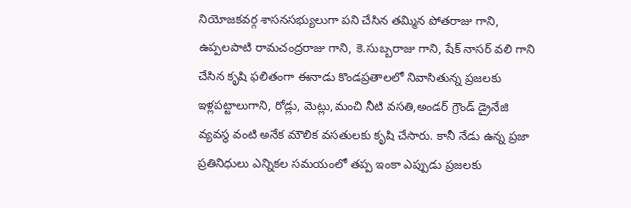నియోజకవర్గ శాసనసభ్యులుగా పని చేసిన తమ్మిన పోతరాజు గాని, ఉప్పలపాటి రామచంద్రరాజు గాని, కె.సుబ్బరాజు గాని, షేక్ నాసర్ వలి గాని చేసిన కృషి ఫలితంగా ఈనాడు కొండప్రతాలలో నివాసితున్న ప్రజలకు ఇళ్లపట్టాలుగాని, రోడ్లు, మెట్లు,మంచి నీటి వసతి,అండర్ గ్రౌండ్ డ్రైనేజి వ్యవస్థ వంటి అనేక మౌలిక వసతులకు కృషి చేసారు. కానీ నేడు ఉన్న ప్రజా ప్రతినిధులు ఎన్నికల సమయంలో తప్ప ఇంకా ఎప్పుడు ప్రజలకు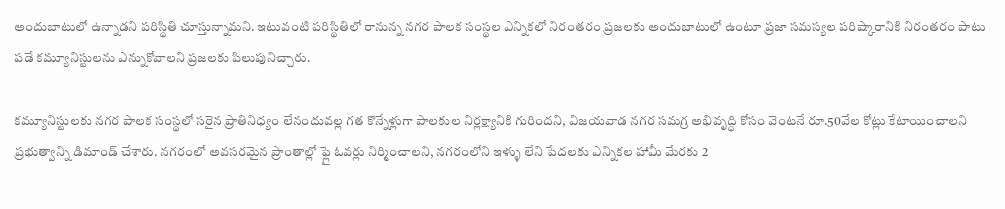అందుబాటులో ఉన్నాడని పరిస్థితి చూస్తున్నామని. ఇటువంటి పరిస్థితిలో రానున్న నగర పాలక సంస్థల ఎన్నికలో నిరంతరం ప్రజలకు అందుబాటులో ఉంటూ ప్రజా సమస్యల పరిష్కారానికి నిరంతరం పాటు పడే కమ్యూనిస్టులను ఎన్నుకోవాలని ప్రజలకు పిలుపునిచ్చారు.

కమ్యూనిస్టులకు నగర పాలక సంస్థలో సరైన ప్రాతినిధ్యం లేనందువల్ల గత కొన్నేళ్లుగా పాలకుల నిర్లక్ష్యానికి గురిందని, విజయవాడ నగర సమగ్ర అభివృద్ధి కోసం వెంటనే రూ.50వేల కోట్లు కేటాయించాలని ప్రభుత్వాన్ని డిమాండ్ చేశారు. నగరంలో అవసరమైన ప్రాంతాల్లో ఫ్లై ఓవర్లు నిర్మించాలని, నగరంలోని ఇళ్ళు లేని పేదలకు ఎన్నికల హామీ మేరకు 2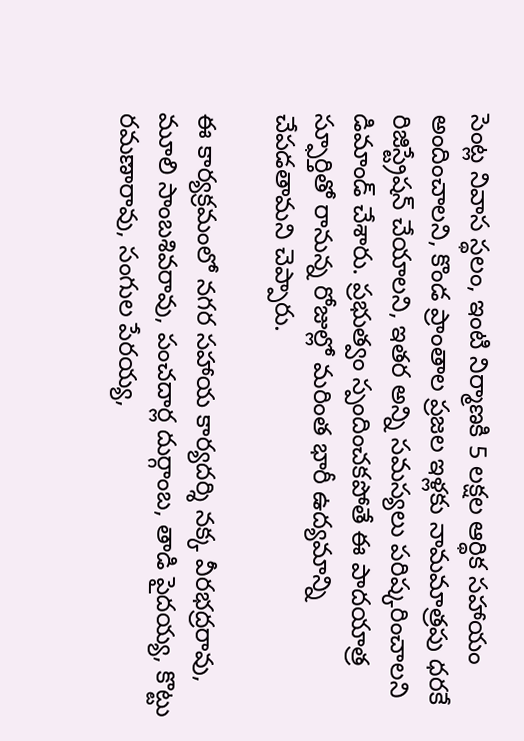సెంట్ల నివాస స్థలం, ఇంటి నిర్మాణకి 5 లక్షల ఆర్థిక సహాయం అందించాలని, కొండ ప్రాంతాల ప్రజల ఇళ్లకు నామమాత్రపు ధరకే రిజిస్ట్రేషన్ చేయాలని, ఇతర అన్ని సమస్యలు పరిష్కరించాలని డిమాండ్ చేశారు. ప్రభుత్వం స్పందించకపోతే ఈ పాదయాత్ర స్ఫూర్తితో రానున్న రోజుల్లో మరింత భారీ ఉద్యమాన్ని చేపడతామని చెప్పారు.

ఈ కార్యక్రమంలో నగర సహాయ కార్యదర్శి నక్క వీరభద్రరావు, మూలి సాంబశివరావు, పంచదార్ల దుర్గాంబ, తాడి పైదయ్య, కొట్టు రమణారావు, సంగుల పేరయ్య,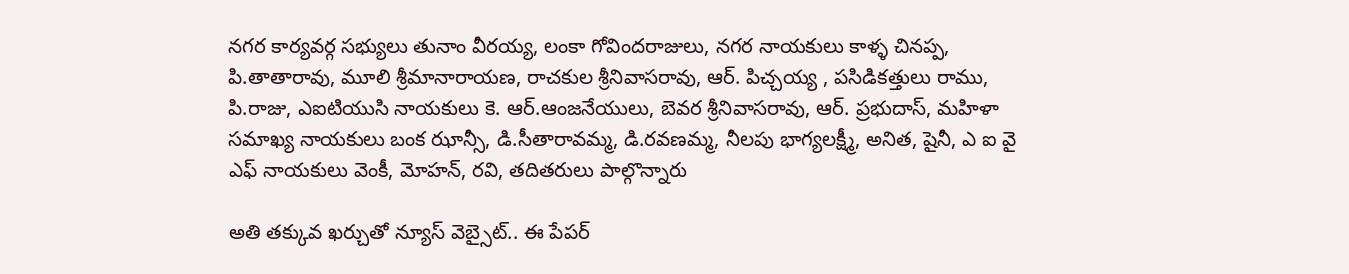నగర కార్యవర్గ సభ్యులు తునాం వీరయ్య, లంకా గోవిందరాజులు, నగర నాయకులు కాళ్ళ చినప్ప, పి.తాతారావు, మూలి శ్రీమానారాయణ, రాచకుల శ్రీనివాసరావు, ఆర్. పిచ్చయ్య , పసిడికత్తులు రాము, పి.రాజు, ఎఐటియుసి నాయకులు కె. ఆర్.ఆంజనేయులు, బెవర శ్రీనివాసరావు, ఆర్. ప్రభుదాస్, మహిళా సమాఖ్య నాయకులు బంక ఝాన్సీ, డి.సీతారావమ్మ, డి.రవణమ్మ, నీలపు భాగ్యలక్ష్మీ, అనిత, షైనీ, ఎ ఐ వై ఎఫ్ నాయకులు వెంకీ, మోహన్, రవి, తదితరులు పాల్గొన్నారు

అతి తక్కువ ఖర్చుతో న్యూస్ వెబ్సైట్.. ఈ పేపర్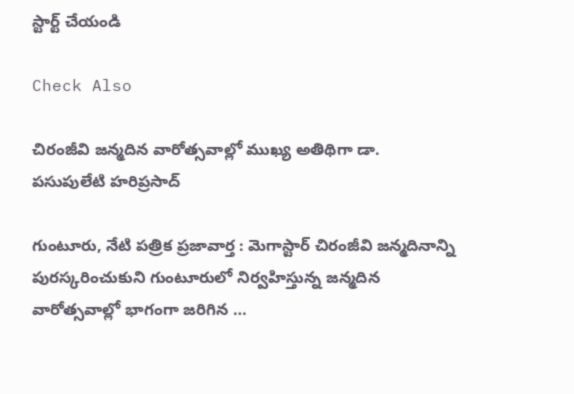స్టార్ట్ చేయండి

Check Also

చిరంజీవి జన్మదిన వారోత్సవాల్లో ముఖ్య అతిథిగా డా. పసుపులేటి హరిప్రసాద్

గుంటూరు, నేటి పత్రిక ప్రజావార్త : మెగాస్టార్ చిరంజీవి జన్మదినాన్ని పురస్కరించుకుని గుంటూరులో నిర్వహిస్తున్న జన్మదిన వారోత్సవాల్లో భాగంగా జరిగిన …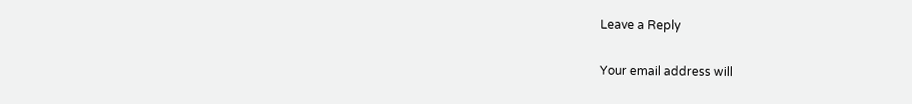Leave a Reply

Your email address will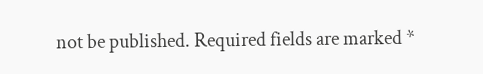not be published. Required fields are marked *